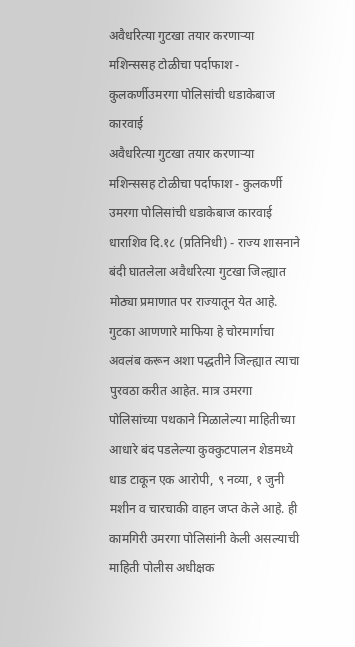अवैधरित्या गुटखा तयार करणाऱ्या मशिन्ससह टोळीचा पर्दाफाश - कुलकर्णीउमरगा पोलिसांची धडाकेबाज कारवाई
अवैधरित्या गुटखा तयार करणाऱ्या मशिन्ससह टोळीचा पर्दाफाश - कुलकर्णी
उमरगा पोलिसांची धडाकेबाज कारवाई
धाराशिव दि.१८ (प्रतिनिधी) - राज्य शासनाने बंदी घातलेला अवैधरित्या गुटखा जिल्ह्यात मोठ्या प्रमाणात पर राज्यातून येत आहे. गुटका आणणारे माफिया हे चोरमार्गाचा अवलंब करून अशा पद्धतीने जिल्ह्यात त्याचा पुरवठा करीत आहेत. मात्र उमरगा पोलिसांच्या पथकाने मिळालेल्या माहितीच्या आधारे बंद पडलेल्या कुक्कुटपालन शेडमध्ये धाड टाकून एक आरोपी, ९ नव्या, १ जुनी मशीन व चारचाकी वाहन जप्त केले आहे. ही कामगिरी उमरगा पोलिसांनी केली असल्याची माहिती पोलीस अधीक्षक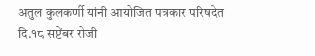अतुल कुलकर्णी यांनी आयोजित पत्रकार परिषदेत दि.१८ सप्टेंबर रोजी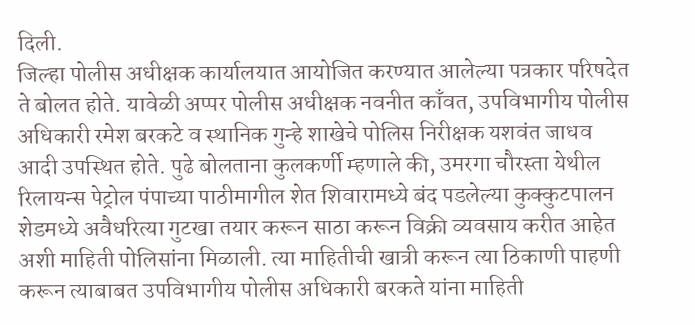दिली.
जिल्हा पोलीस अधीक्षक कार्यालयात आयोजित करण्यात आलेल्या पत्रकार परिषदेत ते बोलत होते. यावेळी अप्पर पोलीस अधीक्षक नवनीत काँवत, उपविभागीय पोलीस अधिकारी रमेश बरकटे व स्थानिक गुन्हे शाखेचे पोलिस निरीक्षक यशवंत जाधव आदी उपस्थित होते. पुढे बोलताना कुलकर्णी म्हणाले की, उमरगा चौरस्ता येथील रिलायन्स पेट्रोल पंपाच्या पाठीमागील शेत शिवारामध्ये बंद पडलेल्या कुक्कुटपालन शेडमध्ये अवैधरित्या गुटखा तयार करून साठा करून विक्री व्यवसाय करीत आहेत अशी माहिती पोलिसांना मिळाली. त्या माहितीची खात्री करून त्या ठिकाणी पाहणी करून त्याबाबत उपविभागीय पोलीस अधिकारी बरकते यांना माहिती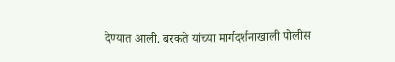देण्यात आली. बरकते यांच्या मार्गदर्शनाखाली पोलीस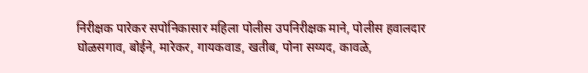निरीक्षक पारेकर सपोनिकासार महिला पोलीस उपनिरीक्षक माने, पोलीस हवालदार घोळसगाव, बोईने, मारेकर, गायकवाड, खतीब, पोना सय्यद, कावळे,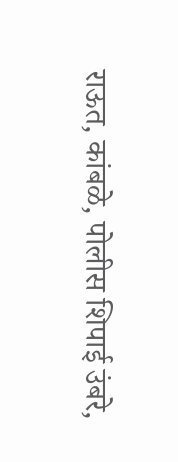राऊत, कांबळे, पोलीस शिपाई उंबरे,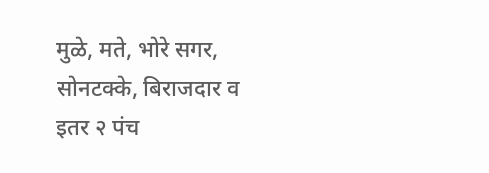मुळे, मते, भोरे सगर, सोनटक्के, बिराजदार व इतर २ पंच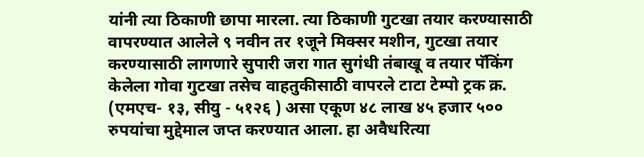यांनी त्या ठिकाणी छापा मारला. त्या ठिकाणी गुटखा तयार करण्यासाठी वापरण्यात आलेले ९ नवीन तर १जूने मिक्सर मशीन, गुटखा तयार करण्यासाठी लागणारे सुपारी जरा गात सुगंधी तंबाखू व तयार पॅकिंग केलेला गोवा गुटखा तसेच वाहतुकीसाठी वापरले टाटा टेम्पो ट्रक क्र. (एमएच- १३, सीयु - ५१२६ ) असा एकूण ४८ लाख ४५ हजार ५०० रुपयांचा मुद्देमाल जप्त करण्यात आला. हा अवैधरित्या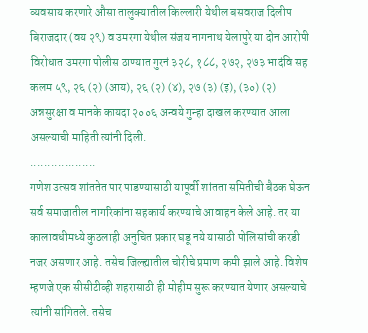व्यवसाय करणारे औसा तालुक्यातील किल्लारी येथील बसवराज दिलीप बिराजदार (वय २९) व उमरगा येथील संजय नागनाथ येलापुरे या दोन आरोपी विरोधात उमरगा पोलीस ठाण्यात गुरनं ३२८, १८८, २७२, २७३ भादंवि सह कलम ५९, २६ (२) (आय), २६ (२) (४), २७ (३) (इ), (३०) (२) अन्नसुरक्षा व मानके कायदा २००६ अन्वये गुन्हा दाखल करण्यात आला असल्याची माहिती त्यांनी दिली.
...................
गणेश उत्सव शांततेत पार पाडण्यासाठी यापूर्वी शांतता समितीची बैठक घेऊन सर्व समाजातील नागरिकांना सहकार्य करण्याचे आवाहन केले आहे. तर या कालावधीमध्ये कुठलाही अनुचित प्रकार घडू नये यासाठी पोलिसांची करडी नजर असणार आहे. तसेच जिल्ह्यातील चोरीचे प्रमाण कमी झाले आहे. विशेष म्हणजे एक सीसीटीव्ही शहरासाठी ही मोहीम सुरू करण्यात येणार असल्याचे त्यांनी सांगितले. तसेच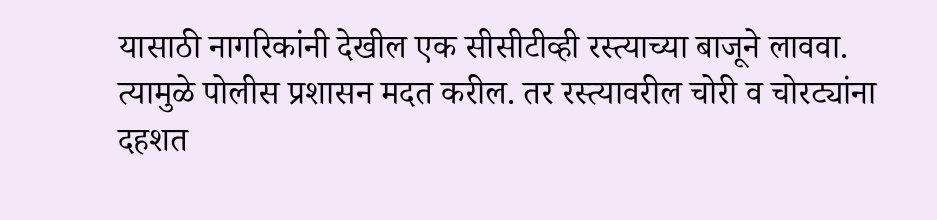यासाठी नागरिकांनी देखील एक सीसीटीव्ही रस्त्याच्या बाजूने लाववा. त्यामुळे पोलीस प्रशासन मदत करील. तर रस्त्यावरील चोरी व चोरट्यांना दहशत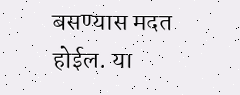बसण्यास मदत होईल. या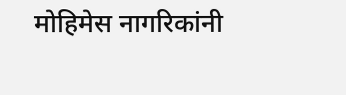मोहिमेस नागरिकांनी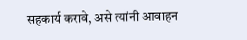सहकार्य करावे, असे त्यांनी आवाहन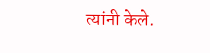त्यांनी केले.